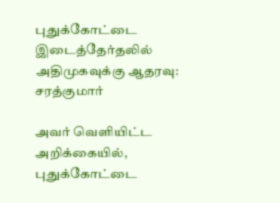புதுக்கோட்டை இடைத்தேர்தலில் அதிமுகவுக்கு ஆதரவு: சரத்குமார்

அவர் வெளியிட்ட அறிக்கையில், புதுக்கோட்டை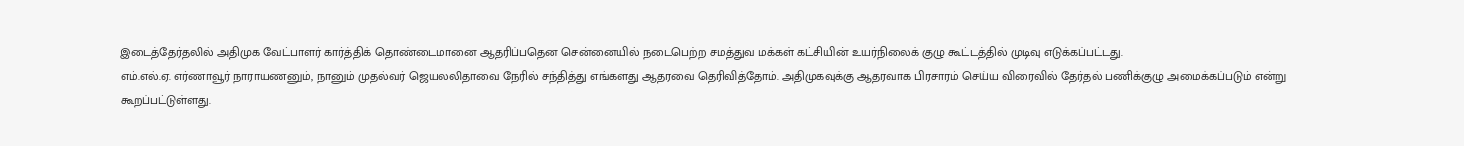இடைத்தேர்தலில் அதிமுக வேட்பாளர் கார்த்திக் தொண்டைமானை ஆதரிப்பதென சென்னையில் நடைபெற்ற சமத்துவ மக்கள் கட்சியின் உயர்நிலைக் குழு கூட்டத்தில் முடிவு எடுக்கப்பட்டது.
எம்.எல்.ஏ. எர்ணாவூர் நாராயணனும், நானும் முதல்வர் ஜெயலலிதாவை நேரில் சந்தித்து எங்களது ஆதரவை தெரிவித்தோம். அதிமுகவுக்கு ஆதரவாக பிரசாரம் செய்ய விரைவில் தேர்தல் பணிக்குழு அமைக்கப்படும் என்று கூறப்பட்டுள்ளது.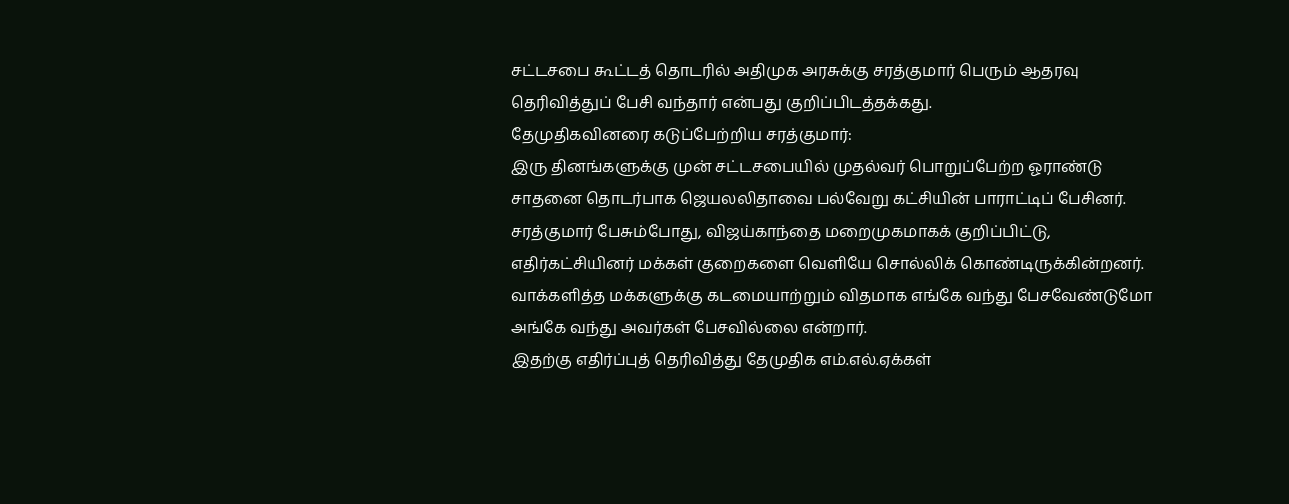சட்டசபை கூட்டத் தொடரில் அதிமுக அரசுக்கு சரத்குமார் பெரும் ஆதரவு தெரிவித்துப் பேசி வந்தார் என்பது குறிப்பிடத்தக்கது.
தேமுதிகவினரை கடுப்பேற்றிய சரத்குமார்:
இரு தினங்களுக்கு முன் சட்டசபையில் முதல்வர் பொறுப்பேற்ற ஓராண்டு சாதனை தொடர்பாக ஜெயலலிதாவை பல்வேறு கட்சியின் பாராட்டிப் பேசினர்.
சரத்குமார் பேசும்போது, விஜய்காந்தை மறைமுகமாகக் குறிப்பிட்டு, எதிர்கட்சியினர் மக்கள் குறைகளை வெளியே சொல்லிக் கொண்டிருக்கின்றனர். வாக்களித்த மக்களுக்கு கடமையாற்றும் விதமாக எங்கே வந்து பேசவேண்டுமோ அங்கே வந்து அவர்கள் பேசவில்லை என்றார்.
இதற்கு எதிர்ப்புத் தெரிவித்து தேமுதிக எம்.எல்.ஏக்கள்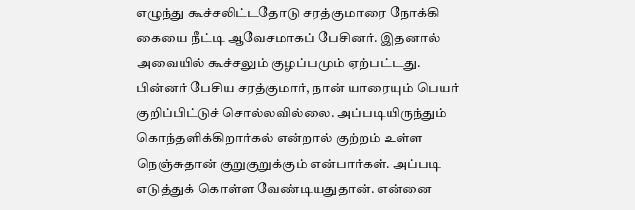எழுந்து கூச்சலிட்டதோடு சரத்குமாரை நோக்கி கையை நீட்டி ஆவேசமாகப் பேசினர். இதனால் அவையில் கூச்சலும் குழப்பமும் ஏற்பட்டது.
பின்னர் பேசிய சரத்குமார், நான் யாரையும் பெயர் குறிப்பிட்டுச் சொல்லவில்லை. அப்படியிருந்தும் கொந்தளிக்கிறார்கல் என்றால் குற்றம் உள்ள நெஞ்சுதான் குறுகுறுக்கும் என்பார்கள். அப்படி எடுத்துக் கொள்ள வேண்டியதுதான். என்னை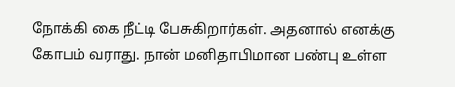நோக்கி கை நீட்டி பேசுகிறார்கள். அதனால் எனக்கு கோபம் வராது. நான் மனிதாபிமான பண்பு உள்ள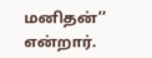மனிதன்’’ என்றார்.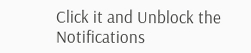Click it and Unblock the Notifications